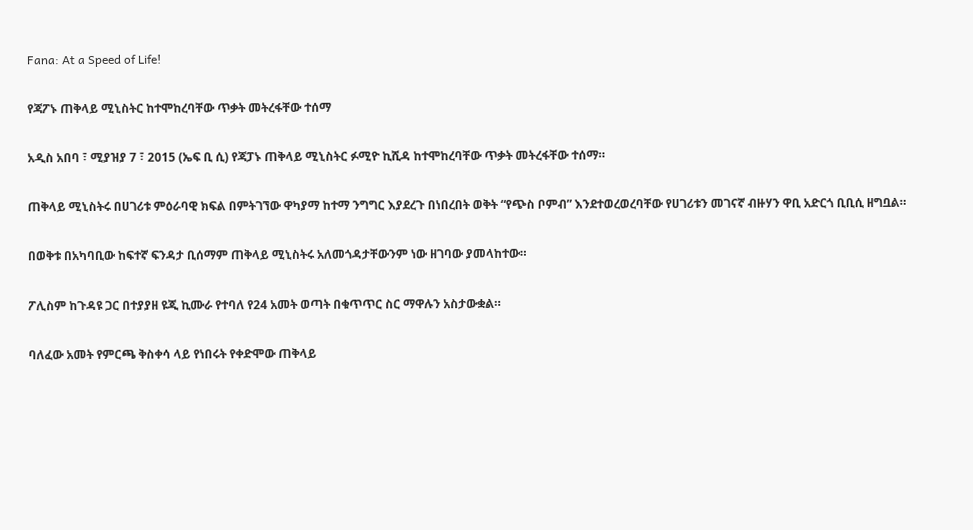Fana: At a Speed of Life!

የጃፖኑ ጠቅላይ ሚኒስትር ከተሞከረባቸው ጥቃት መትረፋቸው ተሰማ

አዲስ አበባ ፣ ሚያዝያ 7 ፣ 2015 (ኤፍ ቢ ሲ) የጃፓኑ ጠቅላይ ሚኒስትር ፉሚዮ ኪሺዳ ከተሞከረባቸው ጥቃት መትረፋቸው ተሰማ።

ጠቅላይ ሚኒስትሩ በሀገሪቱ ምዕራባዊ ክፍል በምትገኘው ዋካያማ ከተማ ንግግር እያደረጉ በነበረበት ወቅት “የጭስ ቦምብ” እንደተወረወረባቸው የሀገሪቱን መገናኛ ብዙሃን ዋቢ አድርጎ ቢቢሲ ዘግቧል።

በወቅቱ በአካባቢው ከፍተኛ ፍንዳታ ቢሰማም ጠቅላይ ሚኒስትሩ አለመጎዳታቸውንም ነው ዘገባው ያመላከተው።

ፖሊስም ከጉዳዩ ጋር በተያያዘ ዩጂ ኪሙራ የተባለ የ24 አመት ወጣት በቁጥጥር ስር ማዋሉን አስታውቋል።

ባለፈው አመት የምርጫ ቅስቀሳ ላይ የነበሩት የቀድሞው ጠቅላይ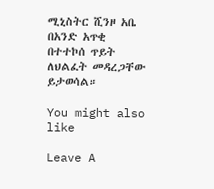ሚኒስትር ሺንዞ አቤ በአንድ አጥቂ በተተኮሰ ጥይት ለህልፈት መዳረጋቸው ይታወሳል።

You might also like

Leave A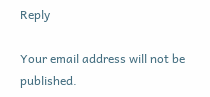Reply

Your email address will not be published.